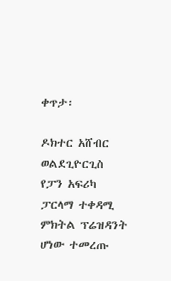ቀጥታ፡

ዶክተር አሸብር ወልደጊዮርጊስ የፓን አፍሪካ ፓርላማ ተቀዳሚ ምክትል ፕሬዝዳንት ሆነው ተመረጡ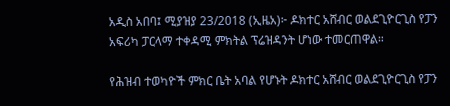አዲስ አበባ፤ ሚያዝያ 23/2018 (ኢዜአ)፦ ዶክተር አሸብር ወልደጊዮርጊስ የፓን አፍሪካ ፓርላማ ተቀዳሚ ምክትል ፕሬዝዳንት ሆነው ተመርጠዋል።

የሕዝብ ተወካዮች ምክር ቤት አባል የሆኑት ዶክተር አሸብር ወልደጊዮርጊስ የፓን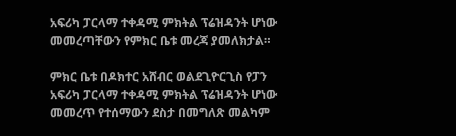አፍሪካ ፓርላማ ተቀዳሚ ምክትል ፕሬዝዳንት ሆነው መመረጣቸውን የምክር ቤቱ መረጃ ያመለክታል።

ምክር ቤቱ በዶክተር አሸብር ወልደጊዮርጊስ የፓን አፍሪካ ፓርላማ ተቀዳሚ ምክትል ፕሬዝዳንት ሆነው መመረጥ የተሰማውን ደስታ በመግለጽ መልካም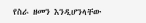የስራ ዘመን እንዲሆንላቸው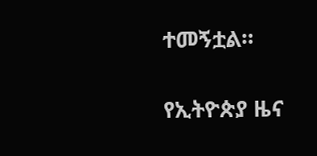ተመኝቷል።

የኢትዮጵያ ዜና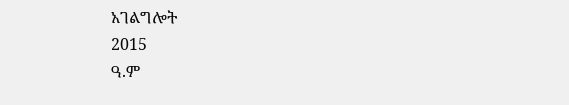አገልግሎት
2015
ዓ.ም